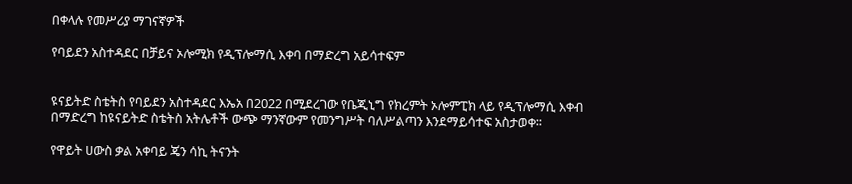በቀላሉ የመሥሪያ ማገናኛዎች

የባይደን አስተዳደር በቻይና ኦሎሚክ የዲፕሎማሲ እቀባ በማድረግ አይሳተፍም


ዩናይትድ ስቴትስ የባይደን አስተዳደር እኤአ በ2022 በሚደረገው የቤጂኒግ የክረምት ኦሎምፒክ ላይ የዲፕሎማሲ እቀብ በማድረግ ከዩናይትድ ስቴትስ አትሌቶች ውጭ ማንኛውም የመንግሥት ባለሥልጣን እንደማይሳተፍ አስታወቀ፡፡

የዋይት ሀውስ ቃል አቀባይ ጄን ሳኪ ትናንት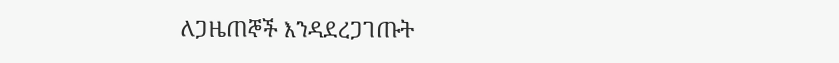ለጋዜጠኞች እንዳደረጋገጡት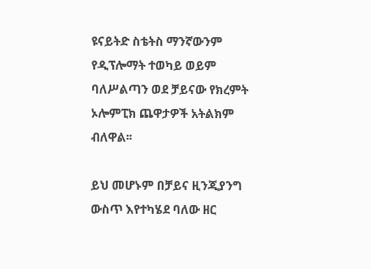ዩናይትድ ስቴትስ ማንኛውንም የዲፕሎማት ተወካይ ወይም ባለሥልጣን ወደ ቻይናው የክረምት ኦሎምፒክ ጨዋታዎች አትልክም ብለዋል፡፡

ይህ መሆኑም በቻይና ዚንጂያንግ ውስጥ እየተካሄደ ባለው ዘር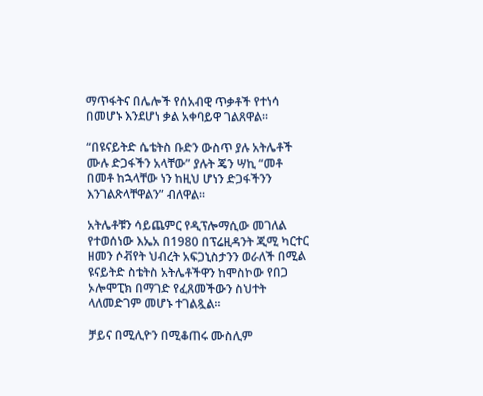ማጥፋትና በሌሎች የሰአብዊ ጥቃቶች የተነሳ በመሆኑ እንደሆነ ቃል አቀባይዋ ገልጸዋል፡፡

“በዩናይትድ ሴቴትስ ቡድን ውስጥ ያሉ አትሌቶች ሙሉ ድጋፋችን አላቸው” ያሉት ጄን ሣኪ “መቶ በመቶ ከኋላቸው ነን ከዚህ ሆነን ድጋፋችንን እንገልጽላቸዋልን” ብለዋል፡፡

አትሌቶቹን ሳይጨምር የዲፕሎማሲው መገለል የተወሰነው እኤአ በ1980 በፕሬዚዳንት ጂሚ ካርተር ዘመን ሶቭየት ህብረት አፍጋኒስታንን ወራለች በሚል ዩናይትድ ስቴትስ አትሌቶችዋን ከሞስኮው የበጋ ኦሎሞፒክ በማገድ የፈጸመችውን ስህተት ላለመድገም መሆኑ ተገልጿል፡፡

ቻይና በሚሊዮን በሚቆጠሩ ሙስሊም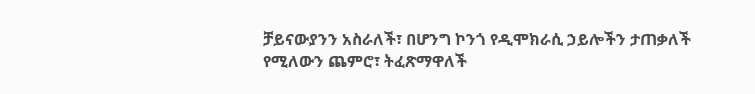ቻይናውያንን አስራለች፣ በሆንግ ኮንጎ የዲሞክራሲ ኃይሎችን ታጠቃለች የሚለውን ጨምሮ፣ ትፈጽማዋለች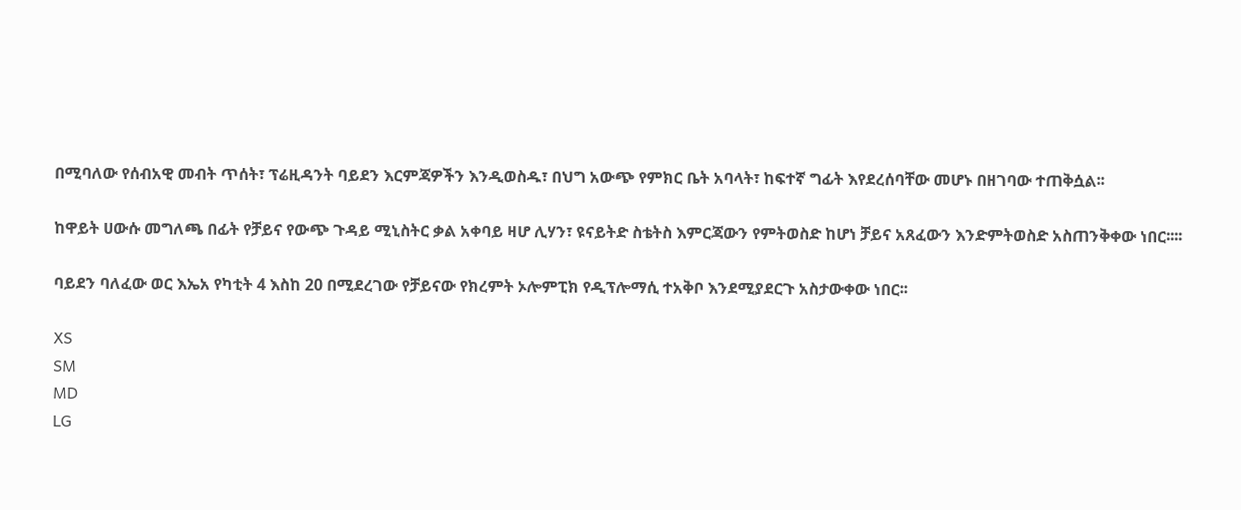በሚባለው የሰብአዊ መብት ጥሰት፣ ፕሬዚዳንት ባይደን እርምጃዎችን እንዲወስዱ፣ በህግ አውጭ የምክር ቤት አባላት፣ ከፍተኛ ግፊት እየደረሰባቸው መሆኑ በዘገባው ተጠቅሷል፡፡

ከዋይት ሀውሱ መግለጫ በፊት የቻይና የውጭ ጉዳይ ሚኒስትር ቃል አቀባይ ዛሆ ሊሃን፣ ዩናይትድ ስቴትስ እምርጃውን የምትወስድ ከሆነ ቻይና አጸፈውን እንድምትወስድ አስጠንቅቀው ነበር፡፡፡፡

ባይደን ባለፈው ወር እኤአ የካቲት 4 እስከ 20 በሚደረገው የቻይናው የክረምት ኦሎምፒክ የዲፕሎማሲ ተአቅቦ እንደሚያደርጉ አስታውቀው ነበር፡፡

XS
SM
MD
LG